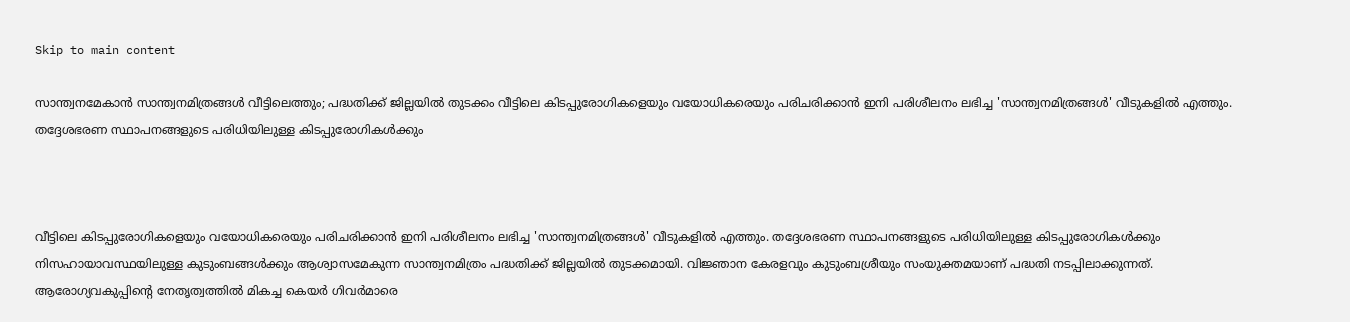Skip to main content

സാന്ത്വനമേകാന്‍ സാന്ത്വനമിത്രങ്ങള്‍ വീട്ടിലെത്തും; പദ്ധതിക്ക് ജില്ലയില്‍ തുടക്കം വീട്ടിലെ കിടപ്പുരോഗികളെയും വയോധികരെയും പരിചരിക്കാന്‍ ഇനി പരിശീലനം ലഭിച്ച 'സാന്ത്വനമിത്രങ്ങള്‍' വീടുകളില്‍ എത്തും. തദ്ദേശഭരണ സ്ഥാപനങ്ങളുടെ പരിധിയിലുള്ള കിടപ്പുരോഗികള്‍ക്കും



വീട്ടിലെ കിടപ്പുരോഗികളെയും വയോധികരെയും പരിചരിക്കാന്‍ ഇനി പരിശീലനം ലഭിച്ച 'സാന്ത്വനമിത്രങ്ങള്‍' വീടുകളില്‍ എത്തും. തദ്ദേശഭരണ സ്ഥാപനങ്ങളുടെ പരിധിയിലുള്ള കിടപ്പുരോഗികള്‍ക്കും നിസഹായാവസ്ഥയിലുള്ള കുടുംബങ്ങള്‍ക്കും ആശ്വാസമേകുന്ന സാന്ത്വനമിത്രം പദ്ധതിക്ക് ജില്ലയില്‍ തുടക്കമായി. വിജ്ഞാന കേരളവും കുടുംബശ്രീയും സംയുക്തമയാണ് പദ്ധതി നടപ്പിലാക്കുന്നത്.  ആരോഗ്യവകുപ്പിന്റെ നേതൃത്വത്തില്‍ മികച്ച കെയര്‍ ഗിവര്‍മാരെ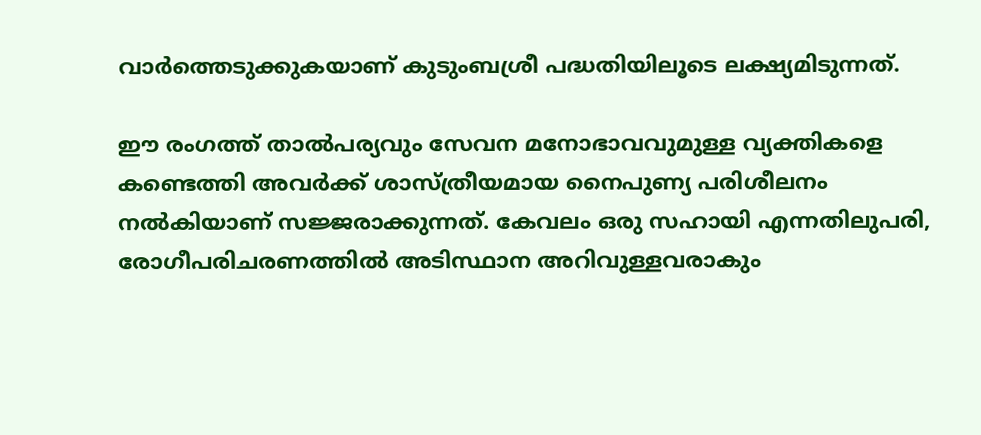വാര്‍ത്തെടുക്കുകയാണ് കുടുംബശ്രീ പദ്ധതിയിലൂടെ ലക്ഷ്യമിടുന്നത്.

ഈ രംഗത്ത് താല്‍പര്യവും സേവന മനോഭാവവുമുള്ള വ്യക്തികളെ കണ്ടെത്തി അവര്‍ക്ക് ശാസ്ത്രീയമായ നൈപുണ്യ പരിശീലനം നല്‍കിയാണ് സജ്ജരാക്കുന്നത്. കേവലം ഒരു സഹായി എന്നതിലുപരി, രോഗീപരിചരണത്തില്‍ അടിസ്ഥാന അറിവുള്ളവരാകും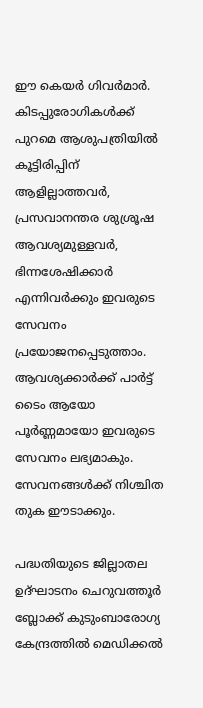ഈ കെയര്‍ ഗിവര്‍മാര്‍. കിടപ്പുരോഗികള്‍ക്ക് പുറമെ ആശുപത്രിയില്‍ കൂട്ടിരിപ്പിന് ആളില്ലാത്തവര്‍, പ്രസവാനന്തര ശുശ്രൂഷ ആവശ്യമുള്ളവര്‍, ഭിന്നശേഷിക്കാര്‍ എന്നിവര്‍ക്കും ഇവരുടെ സേവനം പ്രയോജനപ്പെടുത്താം. ആവശ്യക്കാര്‍ക്ക് പാര്‍ട്ട് ടൈം ആയോ പൂര്‍ണ്ണമായോ ഇവരുടെ സേവനം ലഭ്യമാകും. സേവനങ്ങള്‍ക്ക് നിശ്ചിത തുക ഈടാക്കും.

പദ്ധതിയുടെ ജില്ലാതല ഉദ്ഘാടനം ചെറുവത്തൂര്‍ ബ്ലോക്ക് കുടുംബാരോഗ്യ കേന്ദ്രത്തില്‍ മെഡിക്കല്‍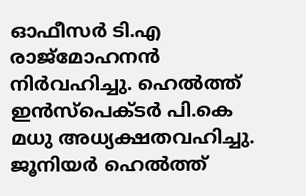ഓഫീസര്‍ ടി.എ രാജ്മോഹനന്‍ നിര്‍വഹിച്ചു. ഹെല്‍ത്ത് ഇന്‍സ്പെക്ടര്‍ പി.കെ മധു അധ്യക്ഷതവഹിച്ചു. ജൂനിയര്‍ ഹെല്‍ത്ത്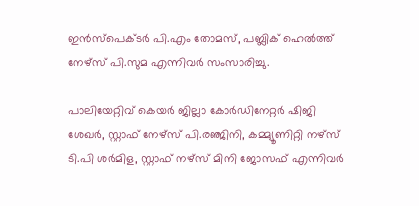ഇന്‍സ്പെക്ടര്‍ പി.എം തോമസ്, പബ്ലിക് ഹെല്‍ത്ത് നേഴ്‌സ് പി.സുമ എന്നിവര്‍ സംസാരിച്ചു.

പാലിയേറ്റിവ് കെയര്‍ ജില്ലാ കോര്‍ഡിനേറ്റര്‍ ഷിജി ശേഖര്‍, സ്റ്റാഫ് നേഴ്‌സ് പി.രഞ്ജിനി, കമ്മ്യൂണിറ്റി നഴ്‌സ് ടി.പി ശര്‍മിള, സ്റ്റാഫ് നഴ്‌സ് മിനി ജോസഫ് എന്നിവര്‍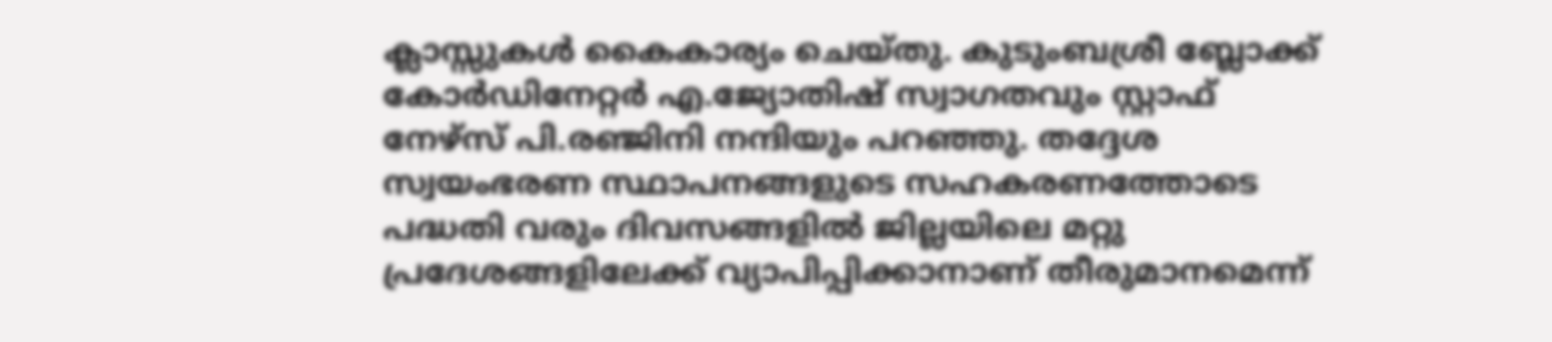ക്ലാസ്സുകള്‍ കൈകാര്യം ചെയ്തു. കുടുംബശ്രീ ബ്ലോക്ക് കോര്‍ഡിനേറ്റര്‍ എ.ജ്യോതിഷ് സ്വാഗതവും സ്റ്റാഫ് നേഴ്‌സ് പി.രഞ്ജിനി നന്ദിയും പറഞ്ഞു. തദ്ദേശ സ്വയംഭരണ സ്ഥാപനങ്ങളുടെ സഹകരണത്തോടെ പദ്ധതി വരും ദിവസങ്ങളില്‍ ജില്ലയിലെ മറ്റു പ്രദേശങ്ങളിലേക്ക് വ്യാപിപ്പിക്കാനാണ് തീരുമാനമെന്ന്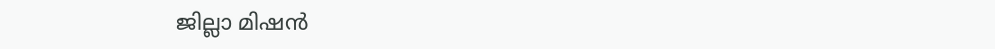ജില്ലാ മിഷന്‍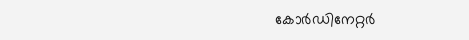കോര്‍ഡിനേറ്റര്‍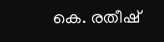കെ. രതീഷ്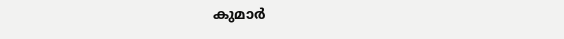കുമാര്‍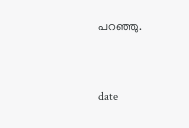പറഞ്ഞു.


date